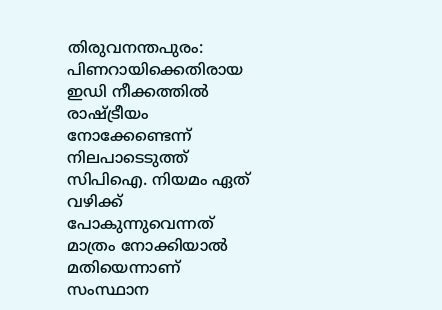തിരുവനന്തപുരം: പിണറായിക്കെതിരായ ഇഡി നീക്കത്തില്‍ രാഷ്ട്രീയം നോക്കേണ്ടെന്ന് നിലപാടെടുത്ത് സിപിഐ. നിയമം ഏത് വഴിക്ക് പോകുന്നുവെന്നത് മാത്രം നോക്കിയാല്‍ മതിയെന്നാണ് സംസ്ഥാന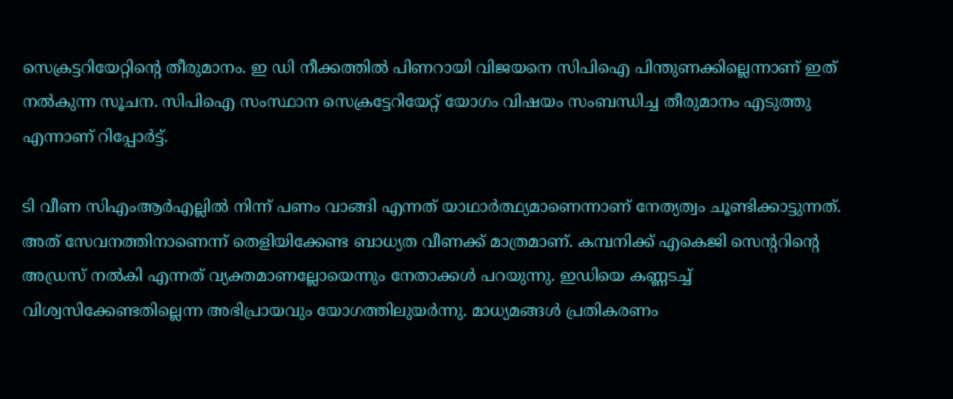സെക്രട്ടറിയേറ്റിന്റെ തീരുമാനം. ഇ ഡി നീക്കത്തില്‍ പിണറായി വിജയനെ സിപിഐ പിന്തുണക്കില്ലെന്നാണ് ഇത് നല്‍കുന്ന സൂചന. സിപിഐ സംസ്ഥാന സെക്രട്ടേറിയേറ്റ് യോഗം വിഷയം സംബന്ധിച്ച തീരുമാനം എടുത്തു എന്നാണ് റിപ്പോര്‍ട്ട്.

ടി വീണ സിഎംആര്‍എല്ലില്‍ നിന്ന് പണം വാങ്ങി എന്നത് യാഥാര്‍ത്ഥ്യമാണെന്നാണ് നേത്യത്വം ചൂണ്ടിക്കാട്ടുന്നത്. അത് സേവനത്തിനാണെന്ന് തെളിയിക്കേണ്ട ബാധ്യത വീണക്ക് മാത്രമാണ്. കമ്പനിക്ക് എകെജി സെന്ററിന്റെ അഡ്രസ് നല്‍കി എന്നത് വ്യക്തമാണല്ലോയെന്നും നേതാക്കള്‍ പറയുന്നു. ഇഡിയെ കണ്ണടച്ച് വിശ്വസിക്കേണ്ടതില്ലെന്ന അഭിപ്രായവും യോഗത്തിലുയര്‍ന്നു. മാധ്യമങ്ങള്‍ പ്രതികരണം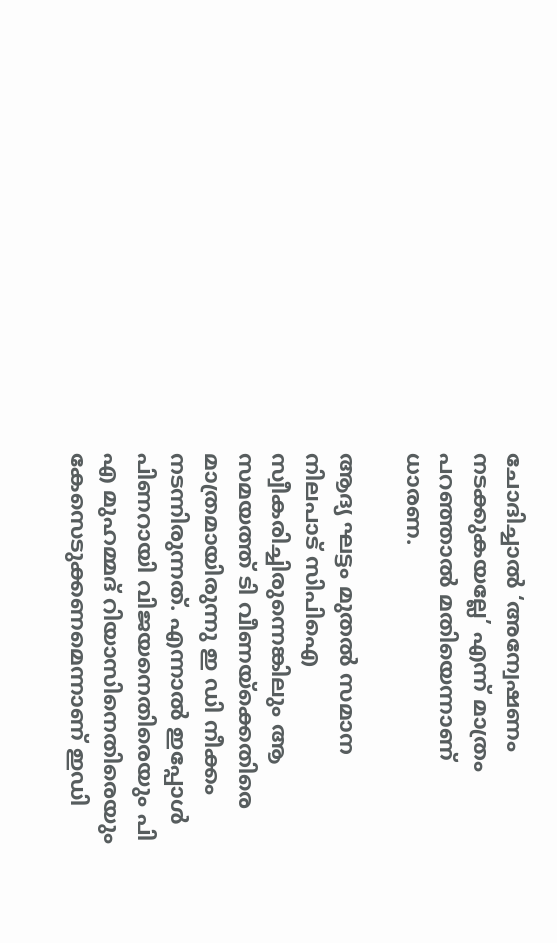ചോദിച്ചാല്‍ ‘അന്വേഷണം നടക്കുകയല്ലേ’ എന്ന് മാത്രം പറഞ്ഞാല്‍ മതിയെന്നാണ് ധാരണ.

ആദ്യ ഘട്ടം മുതല്‍ സമാന നിലപാട് സിപിഐ സ്വീകരിച്ചിരുന്നെങ്കിലും ആ സമയത്ത് ടി വീണയ്‌ക്കെതിരെ മാത്രമായിരുന്നു ഇ ഡി നീക്കം നടന്നിരുന്നത്. എന്നാല്‍ ഇപ്പോള്‍ പിണറായി വിജയനെതിരെയും പി എ മുഹമ്മദ് റിയാസിനെതിരെയും കേസെടുക്കണമെന്നാണ് ഇഡി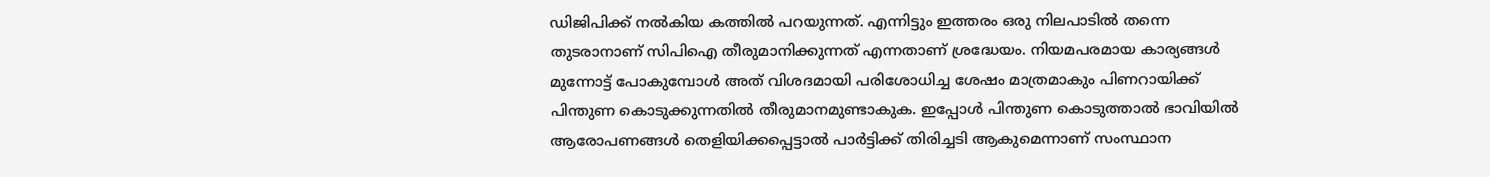ഡിജിപിക്ക് നല്‍കിയ കത്തില്‍ പറയുന്നത്. എന്നിട്ടും ഇത്തരം ഒരു നിലപാടില്‍ തന്നെ തുടരാനാണ് സിപിഐ തീരുമാനിക്കുന്നത് എന്നതാണ് ശ്രദ്ധേയം. നിയമപരമായ കാര്യങ്ങള്‍ മുന്നോട്ട് പോകുമ്പോള്‍ അത് വിശദമായി പരിശോധിച്ച ശേഷം മാത്രമാകും പിണറായിക്ക് പിന്തുണ കൊടുക്കുന്നതില്‍ തീരുമാനമുണ്ടാകുക. ഇപ്പോള്‍ പിന്തുണ കൊടുത്താല്‍ ഭാവിയില്‍ ആരോപണങ്ങള്‍ തെളിയിക്കപ്പെട്ടാല്‍ പാര്‍ട്ടിക്ക് തിരിച്ചടി ആകുമെന്നാണ് സംസ്ഥാന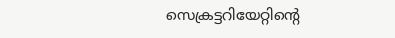സെക്രട്ടറിയേറ്റിന്റെ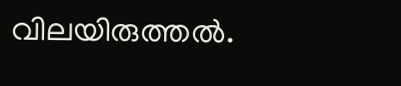വിലയിരുത്തല്‍.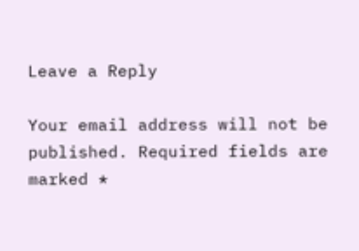Leave a Reply

Your email address will not be published. Required fields are marked *